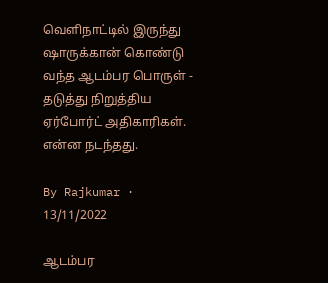வெளிநாட்டில் இருந்து ஷாருக்கான் கொண்டு வந்த ஆடம்பர பொருள் - தடுத்து நிறுத்திய ஏர்போர்ட் அதிகாரிகள். என்ன நடந்தது.

By Rajkumar · 13/11/2022

ஆடம்பர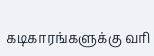கடிகாரங்களுக்கு வரி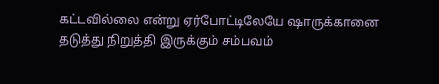கட்டவில்லை என்று ஏர்போட்டிலேயே ஷாருக்கானை தடுத்து நிறுத்தி இருக்கும் சம்பவம்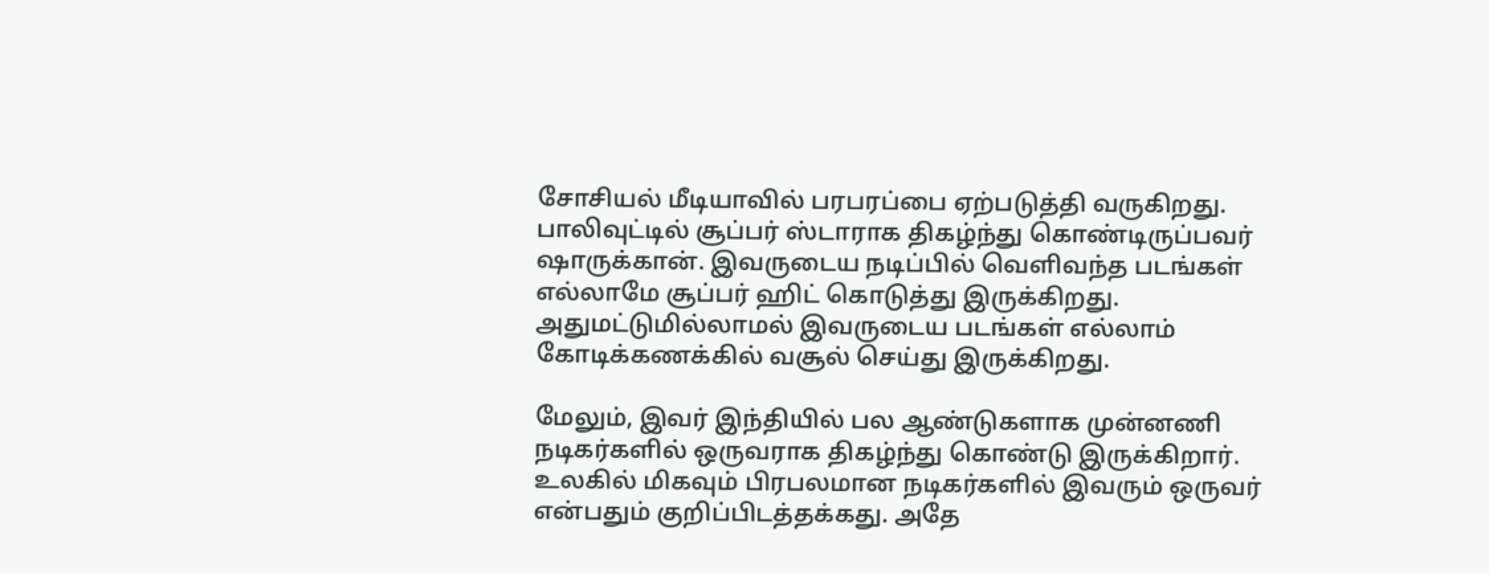சோசியல் மீடியாவில் பரபரப்பை ஏற்படுத்தி வருகிறது. பாலிவுட்டில் சூப்பர் ஸ்டாராக திகழ்ந்து கொண்டிருப்பவர் ஷாருக்கான். இவருடைய நடிப்பில் வெளிவந்த படங்கள் எல்லாமே சூப்பர் ஹிட் கொடுத்து இருக்கிறது. அதுமட்டுமில்லாமல் இவருடைய படங்கள் எல்லாம் கோடிக்கணக்கில் வசூல் செய்து இருக்கிறது.

மேலும், இவர் இந்தியில் பல ஆண்டுகளாக முன்னணி நடிகர்களில் ஒருவராக திகழ்ந்து கொண்டு இருக்கிறார். உலகில் மிகவும் பிரபலமான நடிகர்களில் இவரும் ஒருவர் என்பதும் குறிப்பிடத்தக்கது. அதே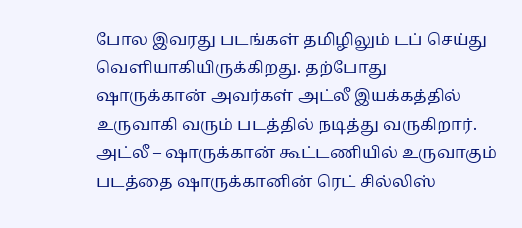போல இவரது படங்கள் தமிழிலும் டப் செய்து வெளியாகியிருக்கிறது. தற்போது ஷாருக்கான் அவர்கள் அட்லீ இயக்கத்தில் உருவாகி வரும் படத்தில் நடித்து வருகிறார். அட்லீ – ஷாருக்கான் கூட்டணியில் உருவாகும் படத்தை ஷாருக்கானின் ரெட் சில்லிஸ்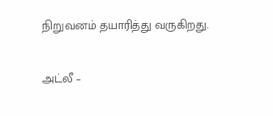நிறுவனம் தயாரித்து வருகிறது.

அட்லீ –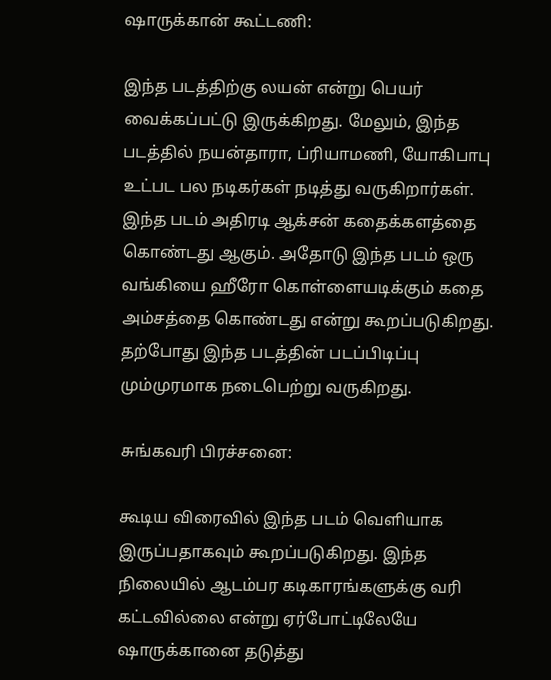ஷாருக்கான் கூட்டணி:

இந்த படத்திற்கு லயன் என்று பெயர் வைக்கப்பட்டு இருக்கிறது. மேலும், இந்த படத்தில் நயன்தாரா, ப்ரியாமணி, யோகிபாபு உட்பட பல நடிகர்கள் நடித்து வருகிறார்கள். இந்த படம் அதிரடி ஆக்சன் கதைக்களத்தை கொண்டது ஆகும். அதோடு இந்த படம் ஒரு வங்கியை ஹீரோ கொள்ளையடிக்கும் கதை அம்சத்தை கொண்டது என்று கூறப்படுகிறது. தற்போது இந்த படத்தின் படப்பிடிப்பு மும்முரமாக நடைபெற்று வருகிறது.

சுங்கவரி பிரச்சனை:

கூடிய விரைவில் இந்த படம் வெளியாக இருப்பதாகவும் கூறப்படுகிறது. இந்த நிலையில் ஆடம்பர கடிகாரங்களுக்கு வரி கட்டவில்லை என்று ஏர்போட்டிலேயே ஷாருக்கானை தடுத்து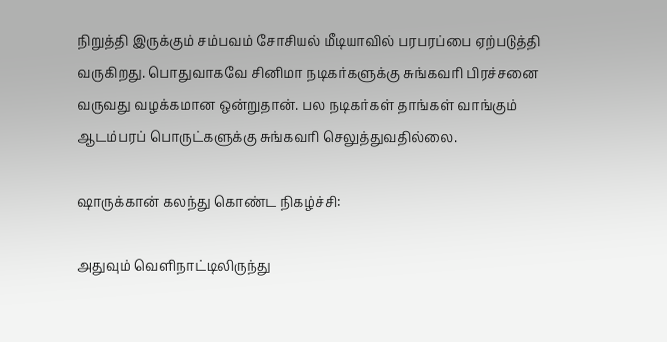நிறுத்தி இருக்கும் சம்பவம் சோசியல் மீடியாவில் பரபரப்பை ஏற்படுத்தி வருகிறது. பொதுவாகவே சினிமா நடிகர்களுக்கு சுங்கவரி பிரச்சனை வருவது வழக்கமான ஒன்றுதான். பல நடிகர்கள் தாங்கள் வாங்கும் ஆடம்பரப் பொருட்களுக்கு சுங்கவரி செலுத்துவதில்லை.

ஷாருக்கான் கலந்து கொண்ட நிகழ்ச்சி:

அதுவும் வெளிநாட்டிலிருந்து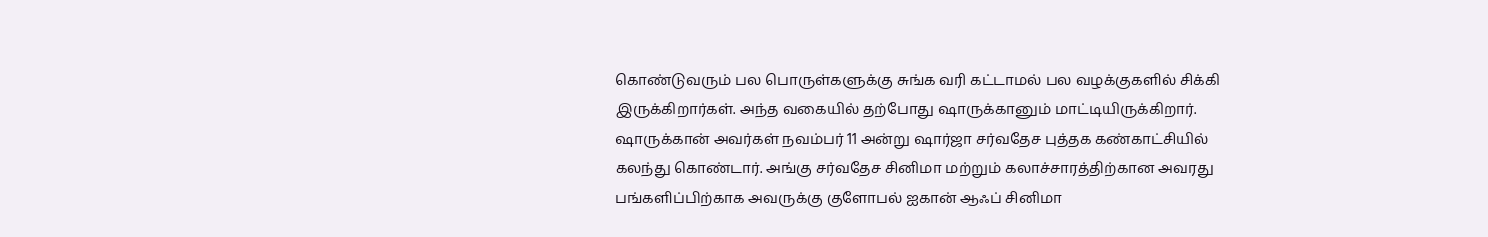கொண்டுவரும் பல பொருள்களுக்கு சுங்க வரி கட்டாமல் பல வழக்குகளில் சிக்கி இருக்கிறார்கள். அந்த வகையில் தற்போது ஷாருக்கானும் மாட்டியிருக்கிறார். ஷாருக்கான் அவர்கள் நவம்பர் 11 அன்று ஷார்ஜா சர்வதேச புத்தக கண்காட்சியில் கலந்து கொண்டார். அங்கு சர்வதேச சினிமா மற்றும் கலாச்சாரத்திற்கான அவரது பங்களிப்பிற்காக அவருக்கு குளோபல் ஐகான் ஆஃப் சினிமா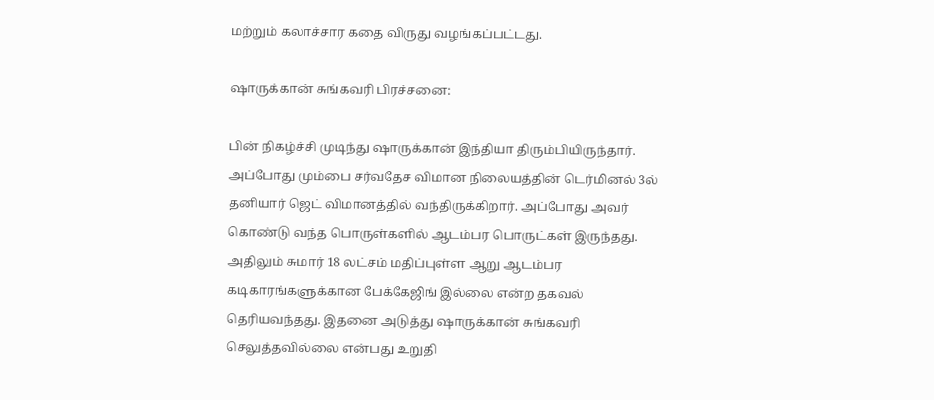மற்றும் கலாச்சார கதை விருது வழங்கப்பட்டது.

ஷாருக்கான் சுங்கவரி பிரச்சனை:

பின் நிகழ்ச்சி முடிந்து ஷாருக்கான் இந்தியா திரும்பியிருந்தார். அப்போது மும்பை சர்வதேச விமான நிலையத்தின் டெர்மினல் 3ல் தனியார் ஜெட் விமானத்தில் வந்திருக்கிறார். அப்போது அவர் கொண்டு வந்த பொருள்களில் ஆடம்பர பொருட்கள் இருந்தது. அதிலும் சுமார் 18 லட்சம் மதிப்புள்ள ஆறு ஆடம்பர கடிகாரங்களுக்கான பேக்கேஜிங் இல்லை என்ற தகவல் தெரியவந்தது. இதனை அடுத்து ஷாருக்கான் சுங்கவரி செலுத்தவில்லை என்பது உறுதி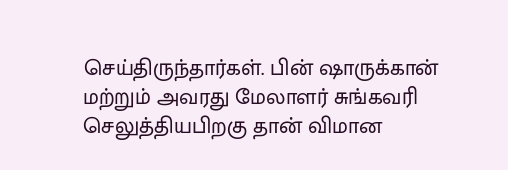செய்திருந்தார்கள். பின் ஷாருக்கான் மற்றும் அவரது மேலாளர் சுங்கவரி செலுத்தியபிறகு தான் விமான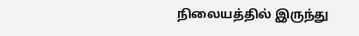நிலையத்தில் இருந்து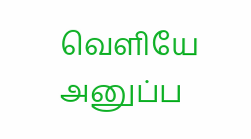வெளியே அனுப்ப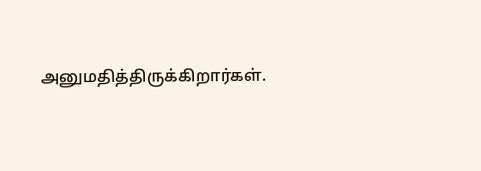அனுமதித்திருக்கிறார்கள்.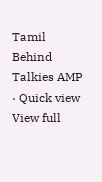Tamil Behind Talkies AMP · Quick view
View full